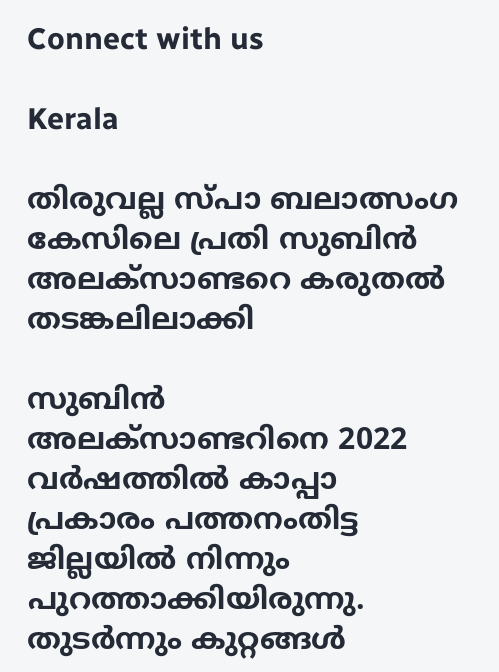Connect with us

Kerala

തിരുവല്ല സ്പാ ബലാത്സംഗ കേസിലെ പ്രതി സുബിന്‍ അലക്സാണ്ടറെ കരുതല്‍ തടങ്കലിലാക്കി

സുബിന്‍ അലക്സാണ്ടറിനെ 2022 വര്‍ഷത്തില്‍ കാപ്പാ പ്രകാരം പത്തനംതിട്ട ജില്ലയില്‍ നിന്നും പുറത്താക്കിയിരുന്നു. തുടര്‍ന്നും കുറ്റങ്ങള്‍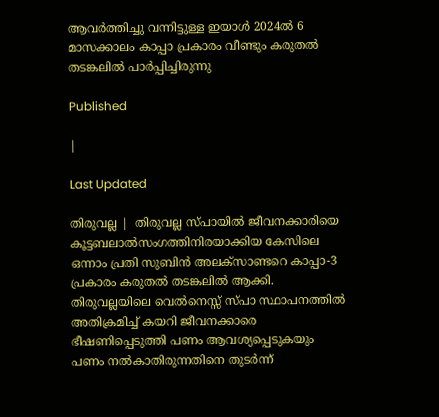ആവര്‍ത്തിച്ചു വന്നിട്ടുള്ള ഇയാള്‍ 2024ല്‍ 6 മാസക്കാലം കാപ്പാ പ്രകാരം വീണ്ടും കരുതല്‍ തടങ്കലില്‍ പാര്‍പ്പിച്ചിരുന്നു

Published

|

Last Updated

തിരുവല്ല |  തിരുവല്ല സ്പായില്‍ ജീവനക്കാരിയെ കൂട്ടബലാല്‍സംഗത്തിനിരയാക്കിയ കേസിലെ ഒന്നാം പ്രതി സുബിന്‍ അലക്സാണ്ടറെ കാപ്പാ-3 പ്രകാരം കരുതല്‍ തടങ്കലില്‍ ആക്കി. തിരുവല്ലയിലെ വെല്‍നെസ്സ് സ്പാ സ്ഥാപനത്തില്‍ അതിക്രമിച്ച് കയറി ജീവനക്കാരെ ഭീഷണിപ്പെടുത്തി പണം ആവശ്യപ്പെടുകയും പണം നല്‍കാതിരുന്നതിനെ തുടര്‍ന്ന്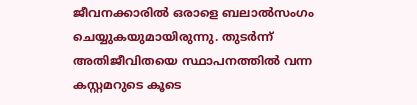ജീവനക്കാരില്‍ ഒരാളെ ബലാല്‍സംഗം ചെയ്യുകയുമായിരുന്നു. തുടര്‍ന്ന് അതിജീവിതയെ സ്ഥാപനത്തില്‍ വന്ന കസ്റ്റമറുടെ കൂടെ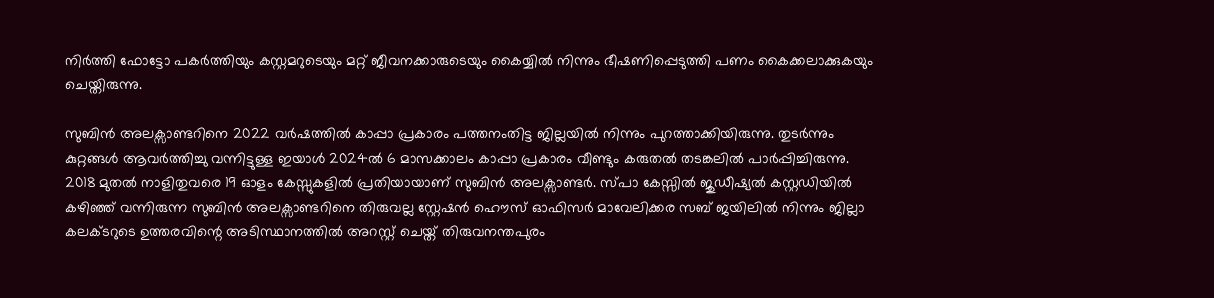നിര്‍ത്തി ഫോട്ടോ പകര്‍ത്തിയും കസ്റ്റമറുടെയും മറ്റ് ജീവനക്കാരുടെയും കൈയ്യില്‍ നിന്നും ഭീഷണിപ്പെടുത്തി പണം കൈക്കലാക്കുകയും ചെയ്തിരുന്നു.

സുബിന്‍ അലക്സാണ്ടറിനെ 2022 വര്‍ഷത്തില്‍ കാപ്പാ പ്രകാരം പത്തനംതിട്ട ജില്ലയില്‍ നിന്നും പുറത്താക്കിയിരുന്നു. തുടര്‍ന്നും കുറ്റങ്ങള്‍ ആവര്‍ത്തിച്ചു വന്നിട്ടുള്ള ഇയാള്‍ 2024ല്‍ 6 മാസക്കാലം കാപ്പാ പ്രകാരം വീണ്ടും കരുതല്‍ തടങ്കലില്‍ പാര്‍പ്പിച്ചിരുന്നു. 2018 മുതല്‍ നാളിതുവരെ 19 ഓളം കേസ്സുകളില്‍ പ്രതിയായാണ് സുബിന്‍ അലക്സാണ്ടര്‍. സ്പാ കേസ്സില്‍ ജുഡീഷ്യല്‍ കസ്റ്റഡിയില്‍ കഴിഞ്ഞ് വന്നിരുന്ന സുബിന്‍ അലക്സാണ്ടറിനെ തിരുവല്ല സ്റ്റേഷന്‍ ഹൌസ് ഓഫിസര്‍ മാവേലിക്കര സബ് ജയിലില്‍ നിന്നും ജില്ലാ കലക്ടറുടെ ഉത്തരവിന്റെ അടിസ്ഥാനത്തില്‍ അറസ്റ്റ് ചെയ്ത് തിരുവനന്തപുരം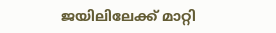ജയിലിലേക്ക് മാറ്റി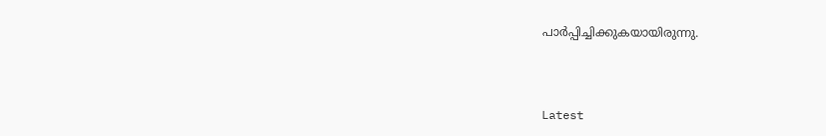പാര്‍പ്പിച്ചിക്കുകയായിരുന്നു.



Latest